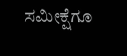ಸಮೀಕ್ಷೆಗೂ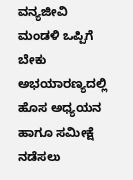ವನ್ಯಜೀವಿ ಮಂಡಳಿ ಒಪ್ಪಿಗೆ ಬೇಕು
ಅಭಯಾರಣ್ಯದಲ್ಲಿ ಹೊಸ ಅಧ್ಯಯನ ಹಾಗೂ ಸಮೀಕ್ಷೆ ನಡೆಸಲು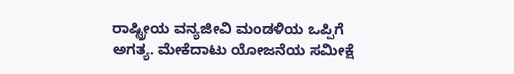ರಾಷ್ಟ್ರೀಯ ವನ್ಯಜೀವಿ ಮಂಡಳಿಯ ಒಪ್ಪಿಗೆ ಅಗತ್ಯ. ಮೇಕೆದಾಟು ಯೋಜನೆಯ ಸಮೀಕ್ಷೆ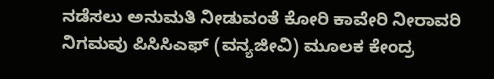ನಡೆಸಲು ಅನುಮತಿ ನೀಡುವಂತೆ ಕೋರಿ ಕಾವೇರಿ ನೀರಾವರಿ ನಿಗಮವು ಪಿಸಿಸಿಎಫ್ (ವನ್ಯಜೀವಿ) ಮೂಲಕ ಕೇಂದ್ರ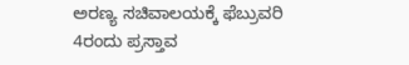ಅರಣ್ಯ ಸಚಿವಾಲಯಕ್ಕೆ ಫೆಬ್ರುವರಿ 4ರಂದು ಪ್ರಸ್ತಾವ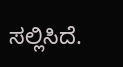ಸಲ್ಲಿಸಿದೆ.